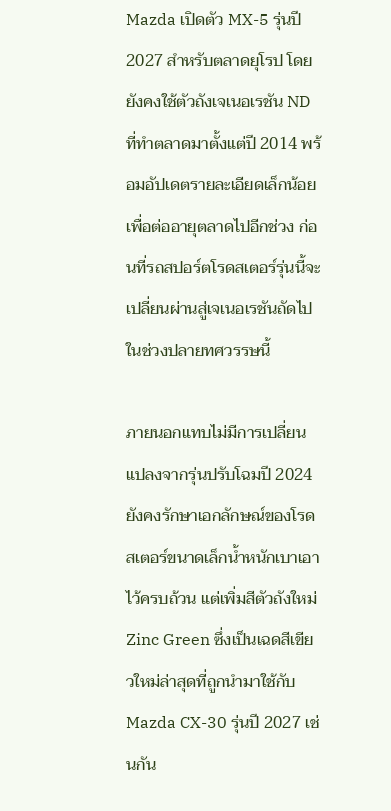Mazda เปิดตัว MX-5 รุ่นปี 2027 สำหรับตลาดยุโรป โดยยังคงใช้ตัวถังเจเนอเรชัน ND ที่ทำตลาดมาตั้งแต่ปี 2014 พร้อมอัปเดตรายละเอียดเล็กน้อยเพื่อต่ออายุตลาดไปอีกช่วง ก่อนที่รถสปอร์ตโรดสเตอร์รุ่นนี้จะเปลี่ยนผ่านสู่เจเนอเรชันถัดไปในช่วงปลายทศวรรษนี้

ภายนอกแทบไม่มีการเปลี่ยนแปลงจากรุ่นปรับโฉมปี 2024 ยังคงรักษาเอกลักษณ์ของโรดสเตอร์ขนาดเล็กน้ำหนักเบาเอาไว้ครบถ้วน แต่เพิ่มสีตัวถังใหม่ Zinc Green ซึ่งเป็นเฉดสีเขียวใหม่ล่าสุดที่ถูกนำมาใช้กับ Mazda CX-30 รุ่นปี 2027 เช่นกัน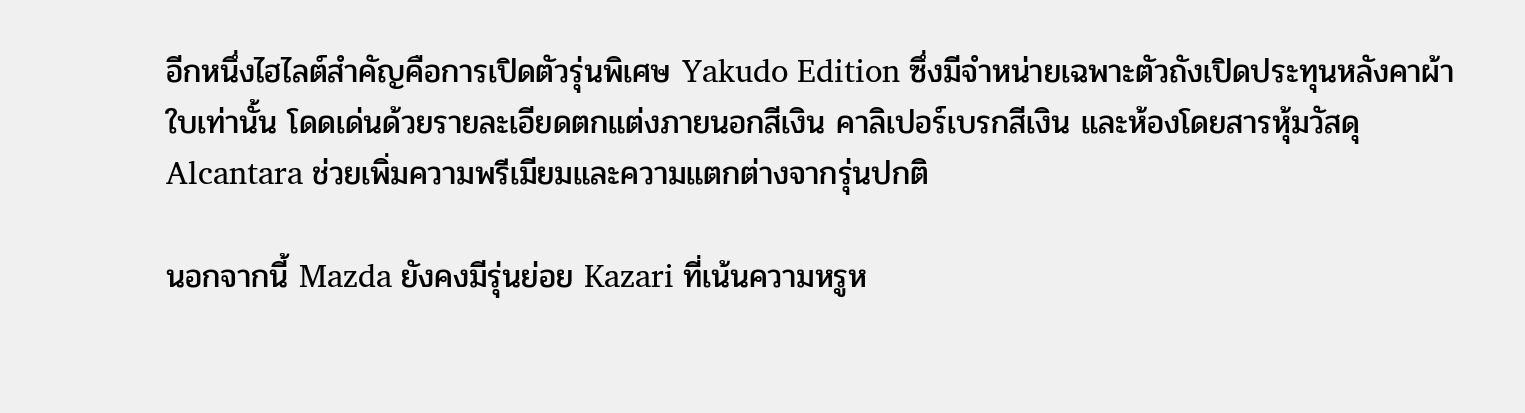อีกหนึ่งไฮไลต์สำคัญคือการเปิดตัวรุ่นพิเศษ Yakudo Edition ซึ่งมีจำหน่ายเฉพาะตัวถังเปิดประทุนหลังคาผ้าใบเท่านั้น โดดเด่นด้วยรายละเอียดตกแต่งภายนอกสีเงิน คาลิเปอร์เบรกสีเงิน และห้องโดยสารหุ้มวัสดุ Alcantara ช่วยเพิ่มความพรีเมียมและความแตกต่างจากรุ่นปกติ

นอกจากนี้ Mazda ยังคงมีรุ่นย่อย Kazari ที่เน้นความหรูห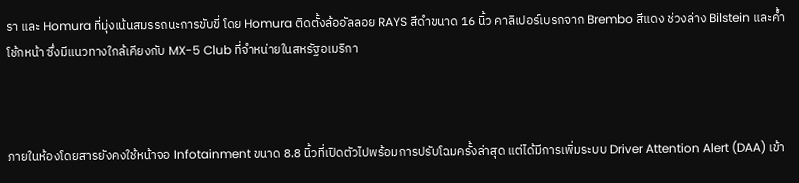รา และ Homura ที่มุ่งเน้นสมรรถนะการขับขี่ โดย Homura ติดตั้งล้ออัลลอย RAYS สีดำขนาด 16 นิ้ว คาลิเปอร์เบรกจาก Brembo สีแดง ช่วงล่าง Bilstein และค้ำโช้กหน้า ซึ่งมีแนวทางใกล้เคียงกับ MX-5 Club ที่จำหน่ายในสหรัฐอเมริกา



ภายในห้องโดยสารยังคงใช้หน้าจอ Infotainment ขนาด 8.8 นิ้วที่เปิดตัวไปพร้อมการปรับโฉมครั้งล่าสุด แต่ได้มีการเพิ่มระบบ Driver Attention Alert (DAA) เข้า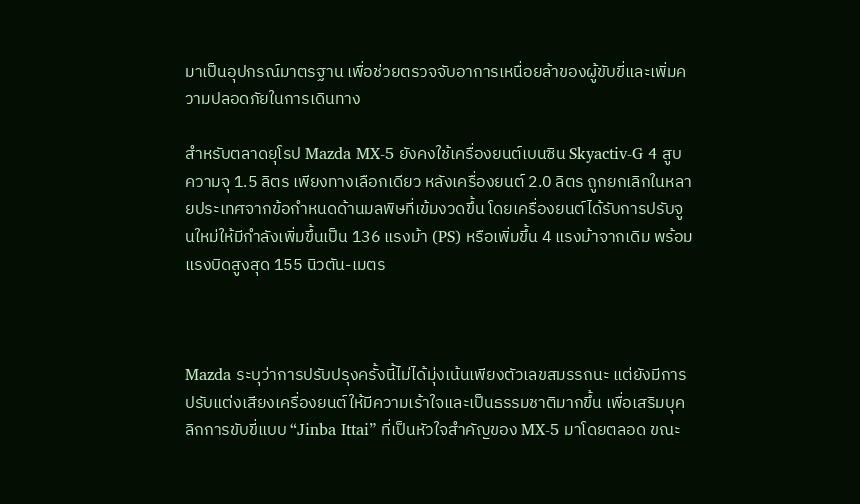มาเป็นอุปกรณ์มาตรฐาน เพื่อช่วยตรวจจับอาการเหนื่อยล้าของผู้ขับขี่และเพิ่มความปลอดภัยในการเดินทาง

สำหรับตลาดยุโรป Mazda MX-5 ยังคงใช้เครื่องยนต์เบนซิน Skyactiv-G 4 สูบ ความจุ 1.5 ลิตร เพียงทางเลือกเดียว หลังเครื่องยนต์ 2.0 ลิตร ถูกยกเลิกในหลายประเทศจากข้อกำหนดด้านมลพิษที่เข้มงวดขึ้น โดยเครื่องยนต์ได้รับการปรับจูนใหม่ให้มีกำลังเพิ่มขึ้นเป็น 136 แรงม้า (PS) หรือเพิ่มขึ้น 4 แรงม้าจากเดิม พร้อมแรงบิดสูงสุด 155 นิวตัน-เมตร



Mazda ระบุว่าการปรับปรุงครั้งนี้ไม่ได้มุ่งเน้นเพียงตัวเลขสมรรถนะ แต่ยังมีการปรับแต่งเสียงเครื่องยนต์ให้มีความเร้าใจและเป็นธรรมชาติมากขึ้น เพื่อเสริมบุคลิกการขับขี่แบบ “Jinba Ittai” ที่เป็นหัวใจสำคัญของ MX-5 มาโดยตลอด ขณะ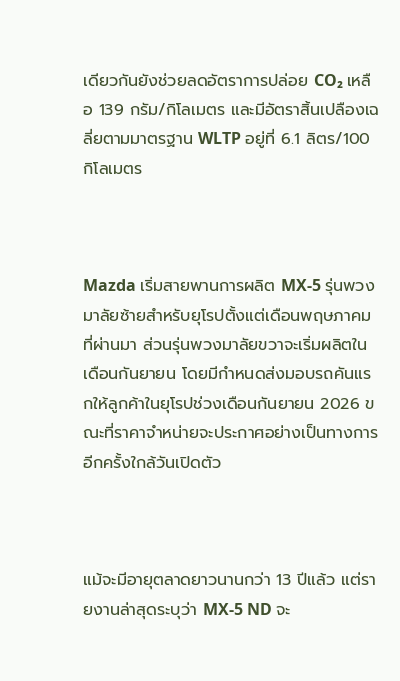เดียวกันยังช่วยลดอัตราการปล่อย CO₂ เหลือ 139 กรัม/กิโลเมตร และมีอัตราสิ้นเปลืองเฉลี่ยตามมาตรฐาน WLTP อยู่ที่ 6.1 ลิตร/100 กิโลเมตร



Mazda เริ่มสายพานการผลิต MX-5 รุ่นพวงมาลัยซ้ายสำหรับยุโรปตั้งแต่เดือนพฤษภาคมที่ผ่านมา ส่วนรุ่นพวงมาลัยขวาจะเริ่มผลิตในเดือนกันยายน โดยมีกำหนดส่งมอบรถคันแรกให้ลูกค้าในยุโรปช่วงเดือนกันยายน 2026 ขณะที่ราคาจำหน่ายจะประกาศอย่างเป็นทางการอีกครั้งใกล้วันเปิดตัว



แม้จะมีอายุตลาดยาวนานกว่า 13 ปีแล้ว แต่รายงานล่าสุดระบุว่า MX-5 ND จะ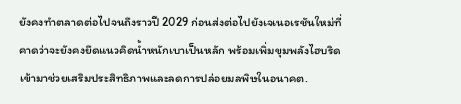ยังคงทำตลาดต่อไปจนถึงราวปี 2029 ก่อนส่งต่อไปยังเจเนอเรชันใหม่ที่คาดว่าจะยังคงยึดแนวคิดน้ำหนักเบาเป็นหลัก พร้อมเพิ่มขุมพลังไฮบริดเข้ามาช่วยเสริมประสิทธิภาพและลดการปล่อยมลพิษในอนาคต.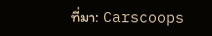ที่มา: Carscoops